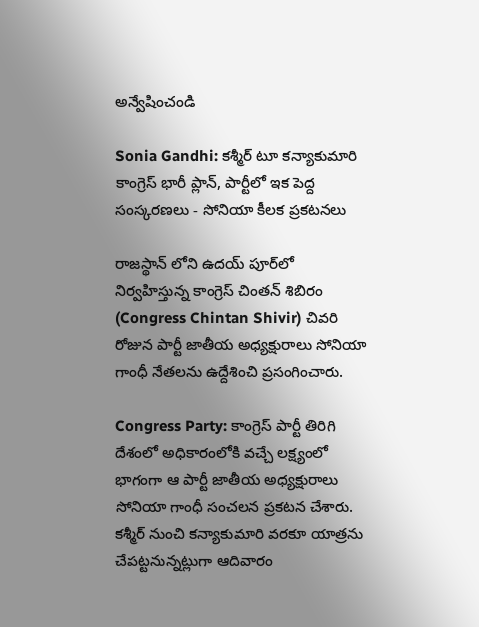అన్వేషించండి

Sonia Gandhi: కశ్మీర్ టూ కన్యాకుమారి కాంగ్రెస్ భారీ ప్లాన్, పార్టీలో ఇక పెద్ద సంస్కరణలు - సోనియా కీలక ప్రకటనలు

రాజస్థాన్ లోని ఉదయ్ పూర్‌లో నిర్వహిస్తున్న కాంగ్రెస్ చింతన్ శిబిరం (Congress Chintan Shivir) చివరి రోజున పార్టీ జాతీయ అధ్యక్షురాలు సోనియా గాంధీ నేతలను ఉద్దేశించి ప్రసంగించారు.

Congress Party: కాంగ్రెస్ పార్టీ తిరిగి దేశంలో అధికారంలోకి వచ్చే లక్ష్యంలో భాగంగా ఆ పార్టీ జాతీయ అధ్యక్షురాలు సోనియా గాంధీ సంచలన ప్రకటన చేశారు. కశ్మీర్ నుంచి కన్యాకుమారి వరకూ యాత్రను చేపట్టనున్నట్లుగా ఆదివారం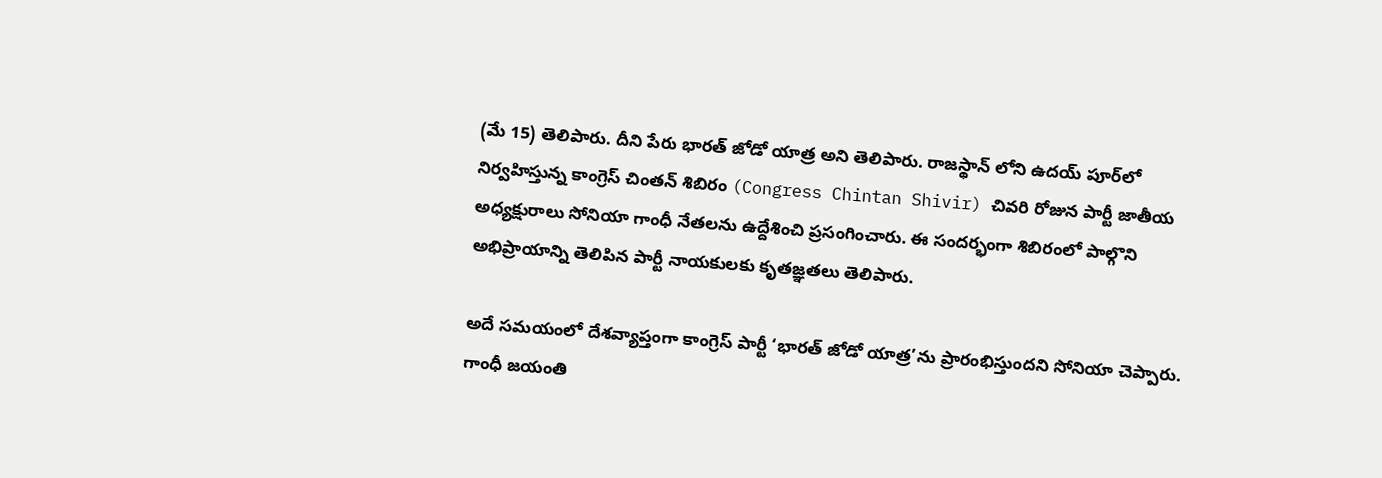(మే 15) తెలిపారు. దీని పేరు భారత్ జోడో యాత్ర అని తెలిపారు. రాజస్థాన్ లోని ఉదయ్ పూర్‌లో నిర్వహిస్తున్న కాంగ్రెస్ చింతన్ శిబిరం (Congress Chintan Shivir) చివరి రోజున పార్టీ జాతీయ అధ్యక్షురాలు సోనియా గాంధీ నేతలను ఉద్దేశించి ప్రసంగించారు. ఈ సందర్భంగా శిబిరంలో పాల్గొని అభిప్రాయాన్ని తెలిపిన పార్టీ నాయకులకు కృతజ్ఞతలు తెలిపారు.

అదే సమయంలో దేశవ్యాప్తంగా కాంగ్రెస్ పార్టీ ‘భారత్ జోడో యాత్ర’ను ప్రారంభిస్తుందని సోనియా చెప్పారు. గాంధీ జయంతి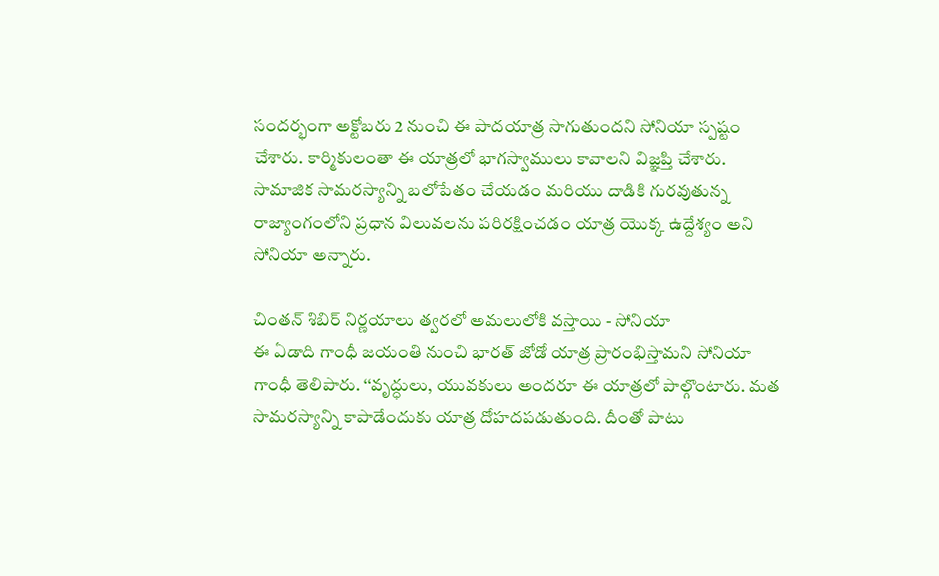సందర్భంగా అక్టోబరు 2 నుంచి ఈ పాదయాత్ర సాగుతుందని సోనియా స్పష్టం చేశారు. కార్మికులంతా ఈ యాత్రలో భాగస్వాములు కావాలని విజ్ఞప్తి చేశారు. సామాజిక సామరస్యాన్ని బలోపేతం చేయడం మరియు దాడికి గురవుతున్న రాజ్యాంగంలోని ప్రధాన విలువలను పరిరక్షించడం యాత్ర యొక్క ఉద్దేశ్యం అని సోనియా అన్నారు.

చింతన్ శిబిర్ నిర్ణయాలు త్వరలో అమలులోకి వస్తాయి - సోనియా
ఈ ఏడాది గాంధీ జయంతి నుంచి భారత్ జోడో యాత్ర ప్రారంభిస్తామని సోనియా గాంధీ తెలిపారు. ‘‘వృద్ధులు, యువకులు అందరూ ఈ యాత్రలో పాల్గొంటారు. మత సామరస్యాన్ని కాపాడేందుకు యాత్ర దోహదపడుతుంది. దీంతో పాటు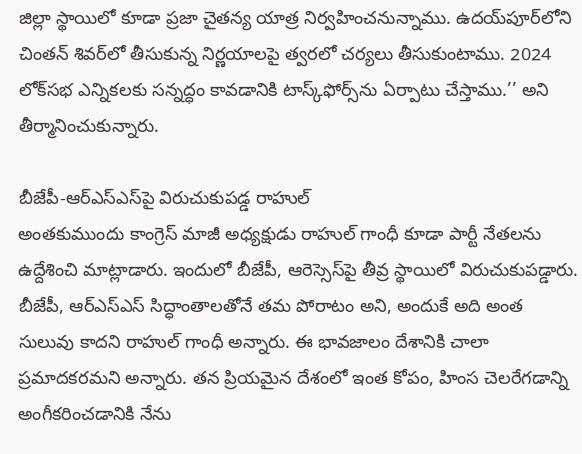జిల్లా స్థాయిలో కూడా ప్రజా చైతన్య యాత్ర నిర్వహించనున్నాము. ఉదయ్‌పూర్‌లోని చింతన్ శివర్‌లో తీసుకున్న నిర్ణయాలపై త్వరలో చర్యలు తీసుకుంటాము. 2024 లోక్‌సభ ఎన్నికలకు సన్నద్ధం కావడానికి టాస్క్‌ఫోర్స్‌ను ఏర్పాటు చేస్తాము.’’ అని తీర్మానించుకున్నారు.

బీజేపీ-ఆర్‌ఎస్‌ఎస్‌పై విరుచుకుపడ్డ రాహుల్
అంతకుముందు కాంగ్రెస్ మాజీ అధ్యక్షుడు రాహుల్ గాంధీ కూడా పార్టీ నేతలను ఉద్దేశించి మాట్లాడారు. ఇందులో బీజేపీ, ఆరెస్సెస్‌పై తీవ్ర స్థాయిలో విరుచుకుపడ్డారు. బీజేపీ, ఆర్‌ఎస్‌ఎస్‌ సిద్ధాంతాలతోనే తమ పోరాటం అని, అందుకే అది అంత సులువు కాదని రాహుల్‌ గాంధీ అన్నారు. ఈ భావజాలం దేశానికి చాలా ప్రమాదకరమని అన్నారు. తన ప్రియమైన దేశంలో ఇంత కోపం, హింస చెలరేగడాన్ని అంగీకరించడానికి నేను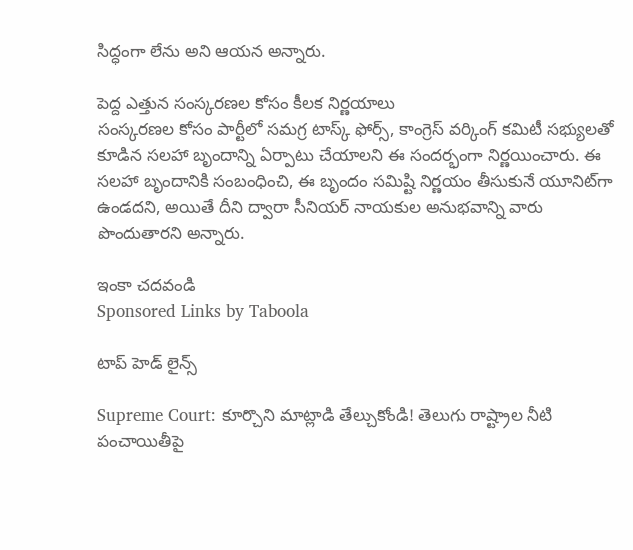సిద్ధంగా లేను అని ఆయన అన్నారు.

పెద్ద ఎత్తున సంస్కరణల కోసం కీలక నిర్ణయాలు
సంస్కరణల కోసం పార్టీలో సమగ్ర టాస్క్ ఫోర్స్, కాంగ్రెస్ వర్కింగ్ కమిటీ సభ్యులతో కూడిన సలహా బృందాన్ని ఏర్పాటు చేయాలని ఈ సందర్భంగా నిర్ణయించారు. ఈ సలహా బృందానికి సంబంధించి, ఈ బృందం సమిష్టి నిర్ణయం తీసుకునే యూనిట్‌గా ఉండదని, అయితే దీని ద్వారా సీనియర్ నాయకుల అనుభవాన్ని వారు పొందుతారని అన్నారు.

ఇంకా చదవండి
Sponsored Links by Taboola

టాప్ హెడ్ లైన్స్

Supreme Court: కూర్చొని మాట్లాడి తేల్చుకోండి! తెలుగు రాష్ట్రాల నీటి పంచాయితీపై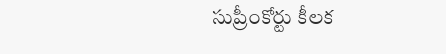సుప్రీంకోర్టు కీలక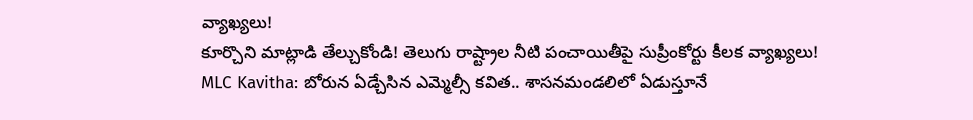వ్యాఖ్యలు!
కూర్చొని మాట్లాడి తేల్చుకోండి! తెలుగు రాష్ట్రాల నీటి పంచాయితీపై సుప్రీంకోర్టు కీలక వ్యాఖ్యలు!
MLC Kavitha: బోరున ఏడ్చేసిన ఎమ్మెల్సీ కవిత.. శాసనమండలిలో ఏడుస్తూనే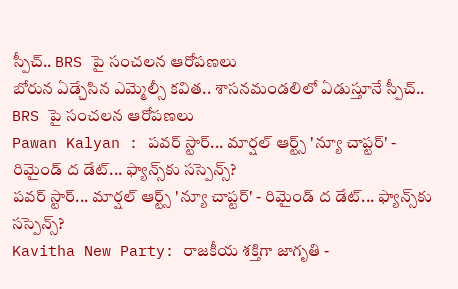స్పీచ్.. BRS పై సంచలన ఆరోపణలు
బోరున ఏడ్చేసిన ఎమ్మెల్సీ కవిత.. శాసనమండలిలో ఏడుస్తూనే స్పీచ్.. BRS పై సంచలన ఆరోపణలు
Pawan Kalyan : పవర్ స్టార్... మార్షల్ ఆర్ట్స్ 'న్యూ చాప్టర్' - రిమైండ్ ద డేట్... ఫ్యాన్స్‌కు సస్పెన్స్?
పవర్ స్టార్... మార్షల్ ఆర్ట్స్ 'న్యూ చాప్టర్' - రిమైండ్ ద డేట్... ఫ్యాన్స్‌కు సస్పెన్స్?
Kavitha New Party: రాజకీయ శక్తిగా జాగృతి -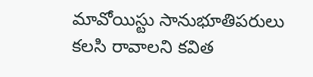మావోయిస్టు సానుభూతిపరులు కలసి రావాలని కవిత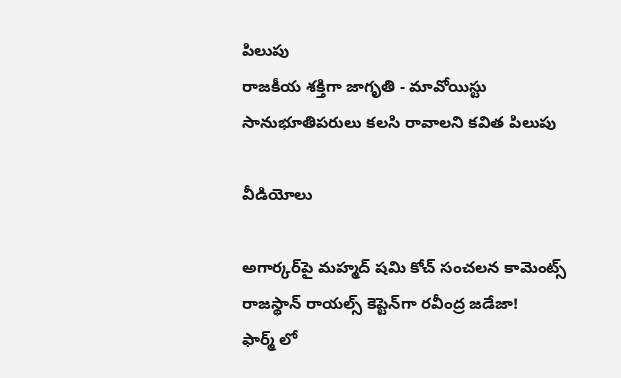పిలుపు
రాజకీయ శక్తిగా జాగృతి - మావోయిస్టు సానుభూతిపరులు కలసి రావాలని కవిత పిలుపు

వీడియోలు

అగార్కర్‌పై మహ్మద్ షమి కోచ్ సంచలన కామెంట్స్
రాజస్థాన్ రాయల్స్ కెప్టెన్‌గా రవీంద్ర జడేజా!
ఫార్మ్ లో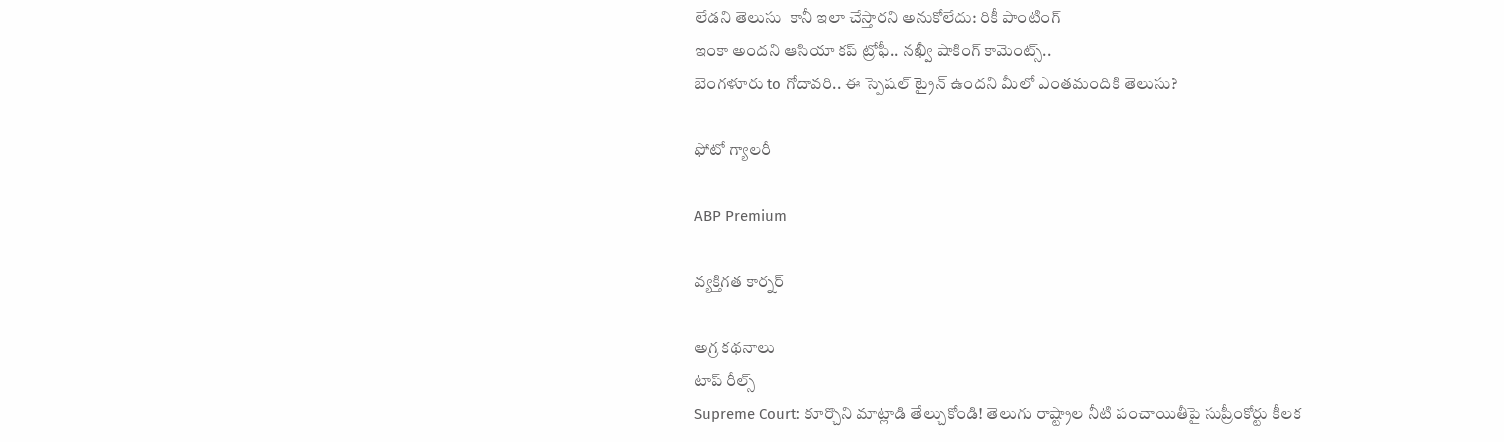లేడని తెలుసు  కానీ ఇలా చేస్తారని అనుకోలేదు: రికీ పాంటింగ్
ఇంకా అందని ఆసియా కప్ ట్రోఫీ.. నఖ్వీ షాకింగ్ కామెంట్స్..
బెంగళూరు to గోదావరి.. ఈ స్పెషల్ ట్రైన్ ఉందని మీలో ఎంతమందికి తెలుసు?

ఫోటో గ్యాలరీ

ABP Premium

వ్యక్తిగత కార్నర్

అగ్ర కథనాలు
టాప్ రీల్స్
Supreme Court: కూర్చొని మాట్లాడి తేల్చుకోండి! తెలుగు రాష్ట్రాల నీటి పంచాయితీపై సుప్రీంకోర్టు కీలక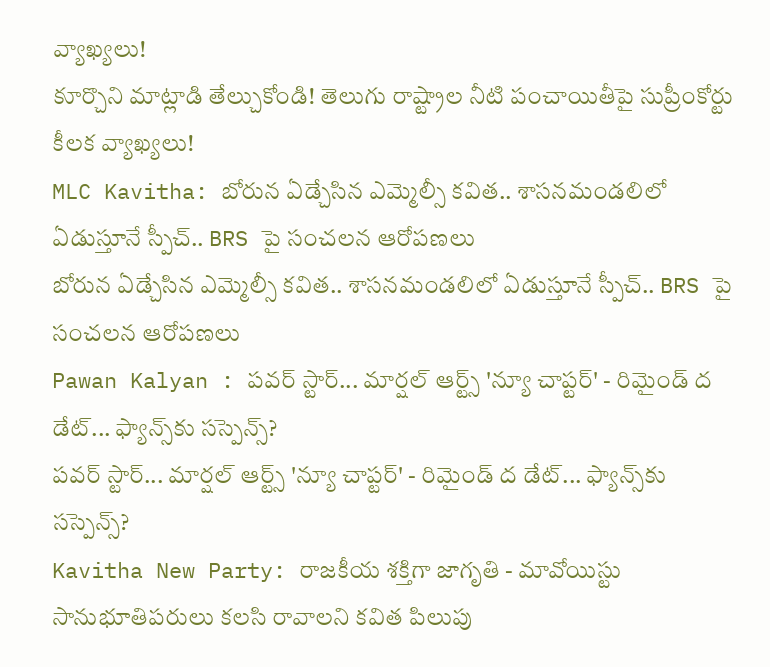వ్యాఖ్యలు!
కూర్చొని మాట్లాడి తేల్చుకోండి! తెలుగు రాష్ట్రాల నీటి పంచాయితీపై సుప్రీంకోర్టు కీలక వ్యాఖ్యలు!
MLC Kavitha: బోరున ఏడ్చేసిన ఎమ్మెల్సీ కవిత.. శాసనమండలిలో ఏడుస్తూనే స్పీచ్.. BRS పై సంచలన ఆరోపణలు
బోరున ఏడ్చేసిన ఎమ్మెల్సీ కవిత.. శాసనమండలిలో ఏడుస్తూనే స్పీచ్.. BRS పై సంచలన ఆరోపణలు
Pawan Kalyan : పవర్ స్టార్... మార్షల్ ఆర్ట్స్ 'న్యూ చాప్టర్' - రిమైండ్ ద డేట్... ఫ్యాన్స్‌కు సస్పెన్స్?
పవర్ స్టార్... మార్షల్ ఆర్ట్స్ 'న్యూ చాప్టర్' - రిమైండ్ ద డేట్... ఫ్యాన్స్‌కు సస్పెన్స్?
Kavitha New Party: రాజకీయ శక్తిగా జాగృతి - మావోయిస్టు సానుభూతిపరులు కలసి రావాలని కవిత పిలుపు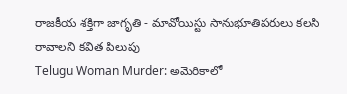రాజకీయ శక్తిగా జాగృతి - మావోయిస్టు సానుభూతిపరులు కలసి రావాలని కవిత పిలుపు
Telugu Woman Murder: అమెరికాలో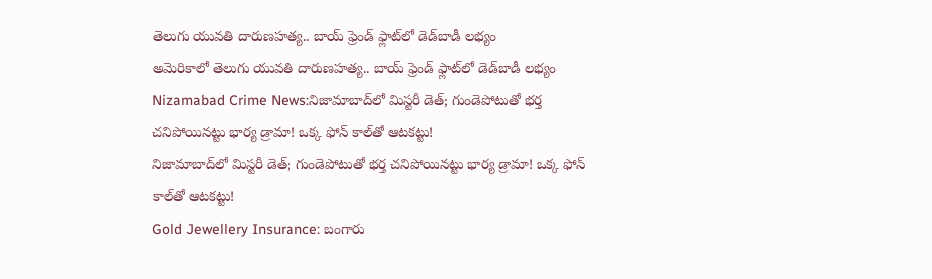తెలుగు యువతి దారుణహత్య.. బాయ్ ఫ్రెండ్ ఫ్లాట్‌లో డెడ్‌బాడీ లభ్యం
అమెరికాలో తెలుగు యువతి దారుణహత్య.. బాయ్ ఫ్రెండ్ ఫ్లాట్‌లో డెడ్‌బాడీ లభ్యం
Nizamabad Crime News:నిజామాబాద్‌లో మిస్టరీ డెత్‌; గుండెపోటుతో భర్త చనిపోయినట్టు భార్య డ్రామా! ఒక్క ఫోన్ కాల్‌తో ఆటకట్టు!
నిజామాబాద్‌లో మిస్టరీ డెత్‌; గుండెపోటుతో భర్త చనిపోయినట్టు భార్య డ్రామా! ఒక్క ఫోన్ కాల్‌తో ఆటకట్టు!
Gold Jewellery Insurance: బంగారు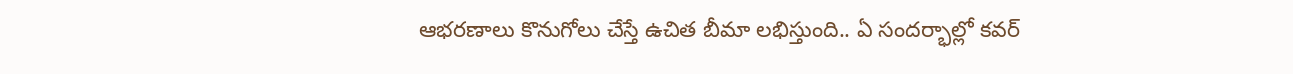ఆభరణాలు కొనుగోలు చేస్తే ఉచిత బీమా లభిస్తుంది.. ఏ సందర్భాల్లో కవర్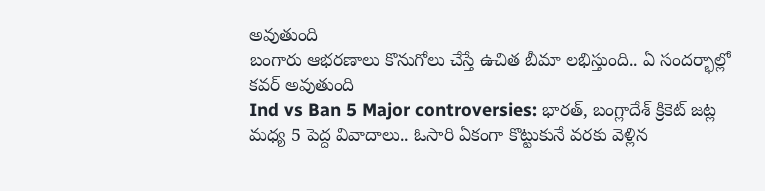అవుతుంది
బంగారు ఆభరణాలు కొనుగోలు చేస్తే ఉచిత బీమా లభిస్తుంది.. ఏ సందర్భాల్లో కవర్ అవుతుంది
Ind vs Ban 5 Major controversies: భారత్, బంగ్లాదేశ్ క్రికెట్ జట్ల మధ్య 5 పెద్ద వివాదాలు.. ఓసారి ఏకంగా కొట్టుకునే వరకు వెళ్లిన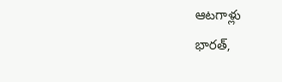ఆటగాళ్లు
భారత్,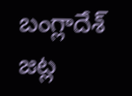బంగ్లాదేశ్ జట్ల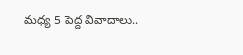మధ్య 5 పెద్ద వివాదాలు..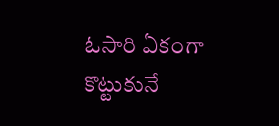ఓసారి ఏకంగా కొట్టుకునే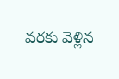వరకు వెళ్లిన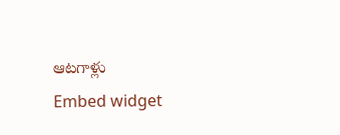ఆటగాళ్లు
Embed widget